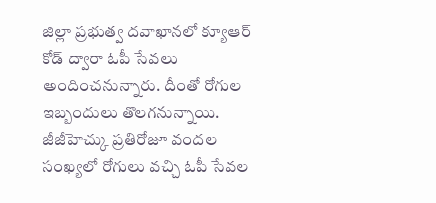జిల్లా ప్రభుత్వ దవాఖానలో క్యూఆర్ కోడ్ ద్వారా ఓపీ సేవలు అందించనున్నారు. దీంతో రోగుల ఇబ్బందులు తొలగనున్నాయి. జీజీహెచ్కు ప్రతిరోజూ వందల సంఖ్యలో రోగులు వచ్చి ఓపీ సేవల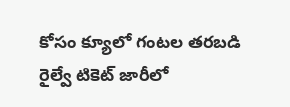కోసం క్యూలో గంటల తరబడి
రైల్వే టికెట్ జారీలో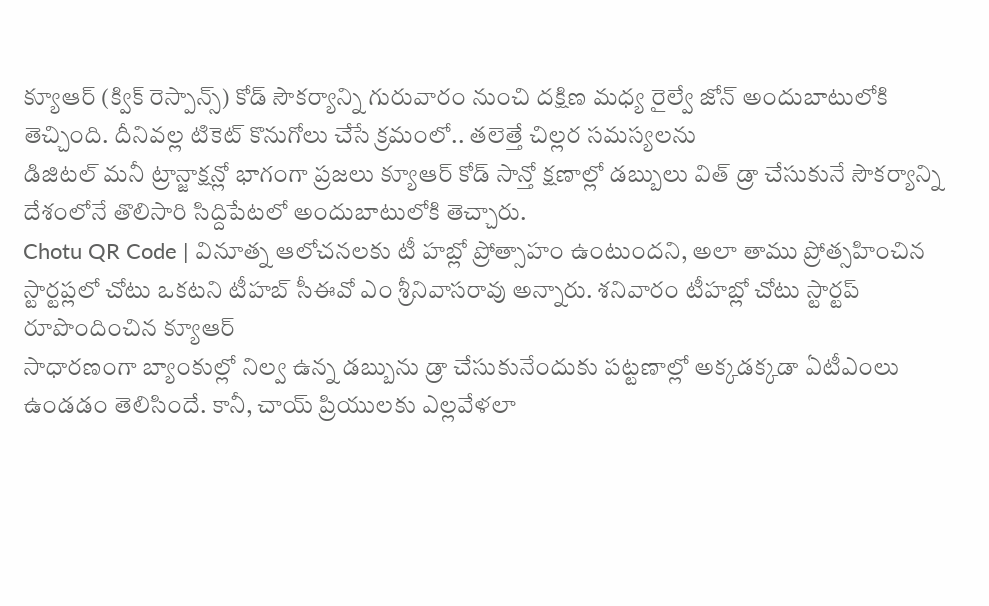క్యూఆర్ (క్విక్ రెస్పాన్స్) కోడ్ సౌకర్యాన్ని గురువారం నుంచి దక్షిణ మధ్య రైల్వే జోన్ అందుబాటులోకి తెచ్చింది. దీనివల్ల టికెట్ కొనుగోలు చేసే క్రమంలో.. తలెత్తే చిల్లర సమస్యలను
డిజిటల్ మనీ ట్రాన్జాక్షన్లో భాగంగా ప్రజలు క్యూఆర్ కోడ్ సాన్తో క్షణాల్లో డబ్బులు విత్ డ్రా చేసుకునే సౌకర్యాన్ని దేశంలోనే తొలిసారి సిద్దిపేటలో అందుబాటులోకి తెచ్చారు.
Chotu QR Code | వినూత్న ఆలోచనలకు టీ హబ్లో ప్రోత్సాహం ఉంటుందని, అలా తాము ప్రోత్సహించిన స్టార్టప్లలో చోటు ఒకటని టీహబ్ సీఈవో ఎం శ్రీనివాసరావు అన్నారు. శనివారం టీహబ్లో చోటు స్టార్టప్ రూపొందించిన క్యూఆర్
సాధారణంగా బ్యాంకుల్లో నిల్వ ఉన్న డబ్బును డ్రా చేసుకునేందుకు పట్టణాల్లో అక్కడక్కడా ఏటీఎంలు ఉండడం తెలిసిందే. కానీ, చాయ్ ప్రియులకు ఎల్లవేళలా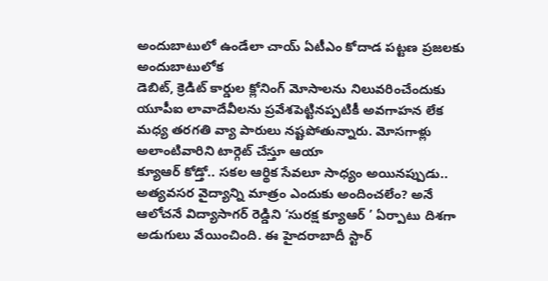అందుబాటులో ఉండేలా చాయ్ ఏటీఎం కోదాడ పట్టణ ప్రజలకు అందుబాటులోక
డెబిట్, క్రెడిట్ కార్డుల క్లోనింగ్ మోసాలను నిలువరించేందుకు యూపీఐ లావాదేవీలను ప్రవేశపెట్టినప్పటికీ అవగాహన లేక మధ్య తరగతి వ్యా పారులు నష్టపోతున్నారు. మోసగాళ్లు అలాంటివారిని టార్గెట్ చేస్తూ ఆయా
క్యూఆర్ కోడ్తో.. సకల ఆర్థిక సేవలూ సాధ్యం అయినప్పుడు.. అత్యవసర వైద్యాన్ని మాత్రం ఎందుకు అందించలేం? అనే ఆలోచనే విద్యాసాగర్ రెడ్డిని ‘సురక్ష క్యూఆర్ ’ ఏర్పాటు దిశగా అడుగులు వేయించింది. ఈ హైదరాబాదీ స్టార్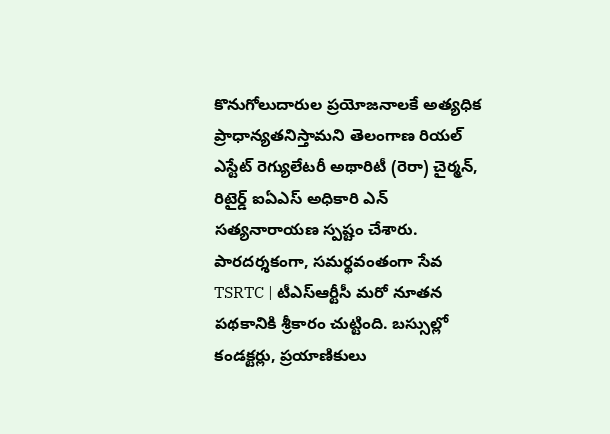కొనుగోలుదారుల ప్రయోజనాలకే అత్యధిక ప్రాధాన్యతనిస్తామని తెలంగాణ రియల్ ఎస్టేట్ రెగ్యులేటరీ అథారిటీ (రెరా) చైర్మన్, రిటైర్డ్ ఐఏఎస్ అధికారి ఎన్ సత్యనారాయణ స్పష్టం చేశారు. పారదర్శకంగా, సమర్థవంతంగా సేవ
TSRTC | టీఎస్ఆర్టీసీ మరో నూతన పథకానికి శ్రీకారం చుట్టింది. బస్సుల్లో కండక్టర్లు, ప్రయాణికులు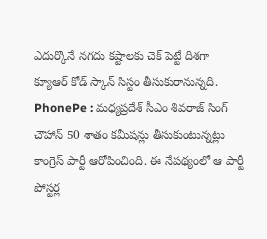ఎదుర్కొనే నగదు కష్టాలకు చెక్ పెట్టే దిశగా క్యూఆర్ కోడ్ స్కాన్ సిస్టం తీసుకురానున్నది.
PhonePe : మధ్యప్రదేశ్ సీఎం శివరాజ్ సింగ్ చౌహాన్ 50 శాతం కమీషన్లు తీసుకుంటున్నట్లు కాంగ్రెస్ పార్టీ ఆరోపించింది. ఈ నేపథ్యంలో ఆ పార్టీ పోస్టర్ల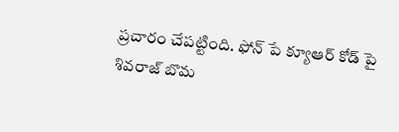ప్రచారం చేపట్టింది. ఫోన్ పే క్యూఆర్ కోడ్ పై శివరాజ్ బొమ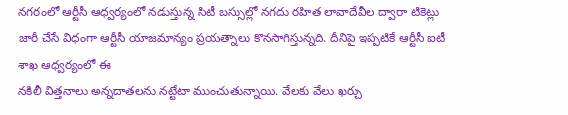నగరంలో ఆర్టీసీ ఆధ్వర్యంలో నడుస్తున్న సిటీ బస్సుల్లో నగదు రహిత లావాదేవీల ద్వారా టికెట్లు జారీ చేసే విధంగా ఆర్టీసీ యాజమాన్యం ప్రయత్నాలు కొనసాగిస్తున్నది. దీనిపై ఇప్పటికే ఆర్టీసీ ఐటీ శాఖ ఆధ్వర్యంలో ఈ
నకిలీ విత్తనాలు అన్నదాతలను నట్టేటా ముంచుతున్నాయి. వేలకు వేలు ఖర్చు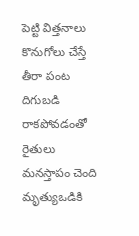పెట్టి విత్తనాలు కొనుగోలు చేస్తే తీరా పంట దిగుబడి రాకపోవడంతో రైతులు మనస్తాపం చెంది మృత్యుఒడికి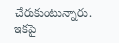చేరుకుంటున్నారు. ఇకపై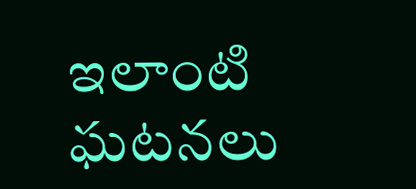ఇలాంటి ఘటనలు